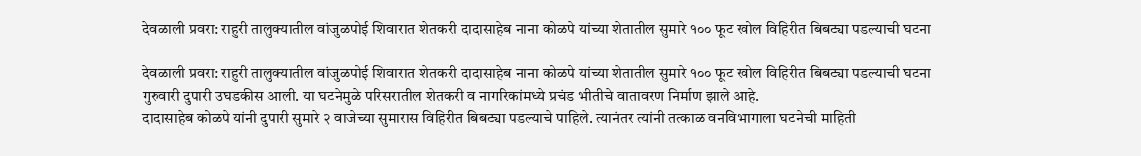देवळाली प्रवरा: राहुरी तालुक्यातील वांजुळपोई शिवारात शेतकरी दादासाहेब नाना कोळपे यांच्या शेतातील सुमारे १०० फूट खोल विहिरीत बिबट्या पडल्याची घटना

देवळाली प्रवरा: राहुरी तालुक्यातील वांजुळपोई शिवारात शेतकरी दादासाहेब नाना कोळपे यांच्या शेतातील सुमारे १०० फूट खोल विहिरीत बिबट्या पडल्याची घटना गुरुवारी दुपारी उघडकीस आली. या घटनेमुळे परिसरातील शेतकरी व नागरिकांमध्ये प्रचंड भीतीचे वातावरण निर्माण झाले आहे.
दादासाहेब कोळपे यांनी दुपारी सुमारे २ वाजेच्या सुमारास विहिरीत बिबट्या पडल्याचे पाहिले. त्यानंतर त्यांनी तत्काळ वनविभागाला घटनेची माहिती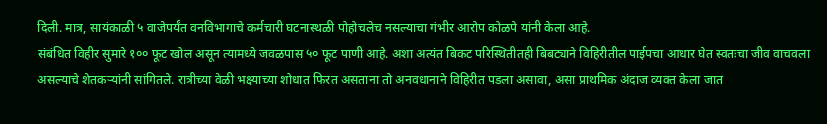दिली. मात्र, सायंकाळी ५ वाजेपर्यंत वनविभागाचे कर्मचारी घटनास्थळी पोहोचलेच नसल्याचा गंभीर आरोप कोळपे यांनी केला आहे.
संबंधित विहीर सुमारे १०० फूट खोल असून त्यामध्ये जवळपास ५० फूट पाणी आहे. अशा अत्यंत बिकट परिस्थितीतही बिबट्याने विहिरीतील पाईपचा आधार घेत स्वतःचा जीव वाचवला असल्याचे शेतकऱ्यांनी सांगितले. रात्रीच्या वेळी भक्ष्याच्या शोधात फिरत असताना तो अनवधानाने विहिरीत पडला असावा, असा प्राथमिक अंदाज व्यक्त केला जात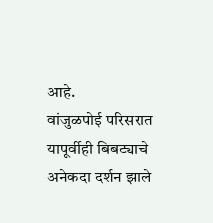आहे.
वांजुळपोई परिसरात यापूर्वीही बिबट्याचे अनेकदा दर्शन झाले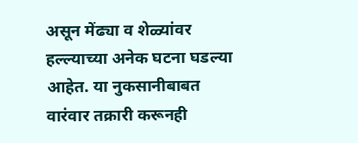असून मेंढ्या व शेळ्यांवर हल्ल्याच्या अनेक घटना घडल्या आहेत. या नुकसानीबाबत वारंवार तक्रारी करूनही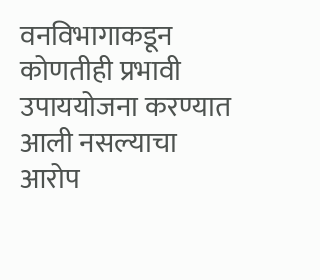वनविभागाकडून कोणतीही प्रभावी उपाययोजना करण्यात आली नसल्याचा आरोप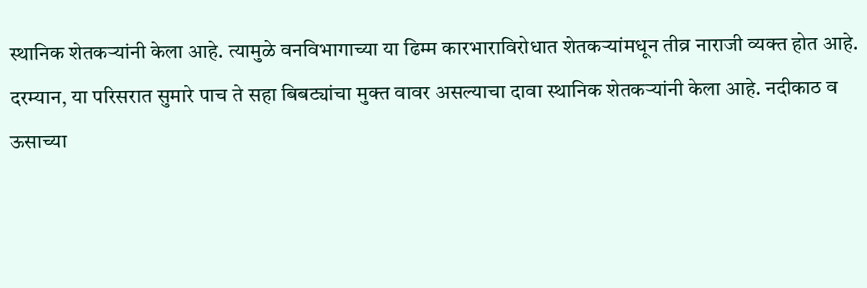स्थानिक शेतकऱ्यांनी केला आहे. त्यामुळे वनविभागाच्या या ढिम्म कारभाराविरोधात शेतकऱ्यांमधून तीव्र नाराजी व्यक्त होत आहे.
दरम्यान, या परिसरात सुमारे पाच ते सहा बिबट्यांचा मुक्त वावर असल्याचा दावा स्थानिक शेतकऱ्यांनी केला आहे. नदीकाठ व ऊसाच्या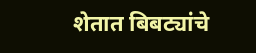शेतात बिबट्यांचे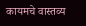कायमचे वास्तव्य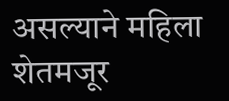असल्याने महिला शेतमजूर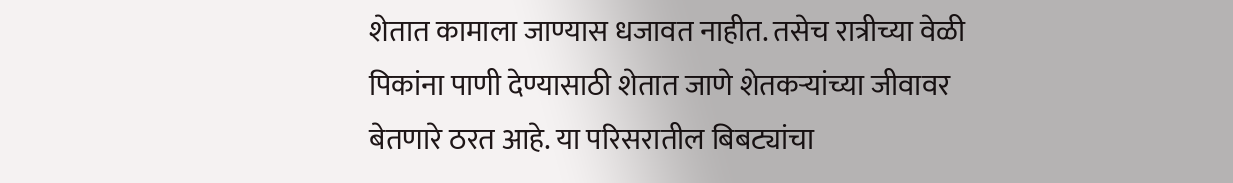शेतात कामाला जाण्यास धजावत नाहीत. तसेच रात्रीच्या वेळी पिकांना पाणी देण्यासाठी शेतात जाणे शेतकऱ्यांच्या जीवावर बेतणारे ठरत आहे. या परिसरातील बिबट्यांचा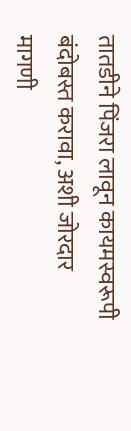तातडीने पिंजरा लावून कायमस्वरूपी बंदोबस्त करावा, अशी जोरदार मागणी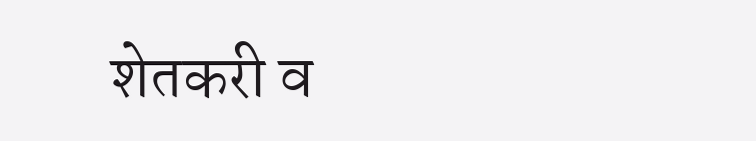शेतकरी व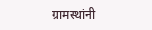ग्रामस्थांनी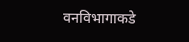वनविभागाकडे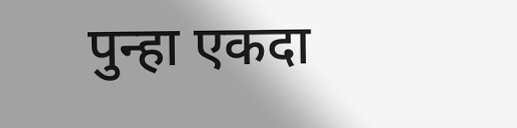पुन्हा एकदा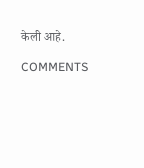केली आहे.

COMMENTS